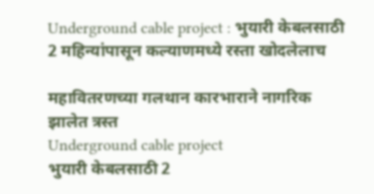Underground cable project : भुयारी केबलसाठी 2 महिन्यांपासून कल्याणमध्ये रस्ता खोदलेलाच

महावितरणच्या गलथान कारभाराने नागरिक झालेत त्रस्त
Underground cable project
भुयारी केबलसाठी 2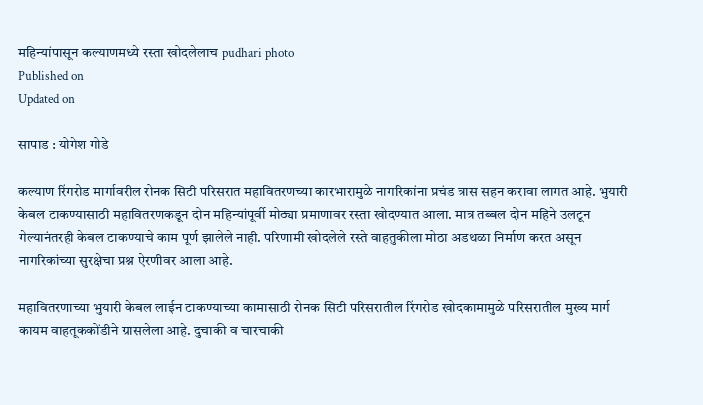महिन्यांपासून कल्याणमध्ये रस्ता खोदलेलाच pudhari photo
Published on
Updated on

सापाड : योगेश गोडे

कल्याण रिंगरोड मार्गावरील रोनक सिटी परिसरात महावितरणच्या कारभारामुळे नागरिकांना प्रचंड त्रास सहन करावा लागत आहे. भुयारी केबल टाकण्यासाठी महावितरणकडून दोन महिन्यांपूर्वी मोठ्या प्रमाणावर रस्ता खोदण्यात आला. मात्र तब्बल दोन महिने उलटून गेल्यानंतरही केबल टाकण्याचे काम पूर्ण झालेले नाही. परिणामी खोदलेले रस्ते वाहतुकीला मोठा अडथळा निर्माण करत असून नागरिकांच्या सुरक्षेचा प्रश्न ऐरणीवर आला आहे.

महावितरणाच्या भुयारी केबल लाईन टाकण्याच्या कामासाठी रोनक सिटी परिसरातील रिंगरोड खोदकामामुळे परिसरातील मुख्य मार्ग कायम वाहतूककोंडीने ग्रासलेला आहे. दुचाकी व चारचाकी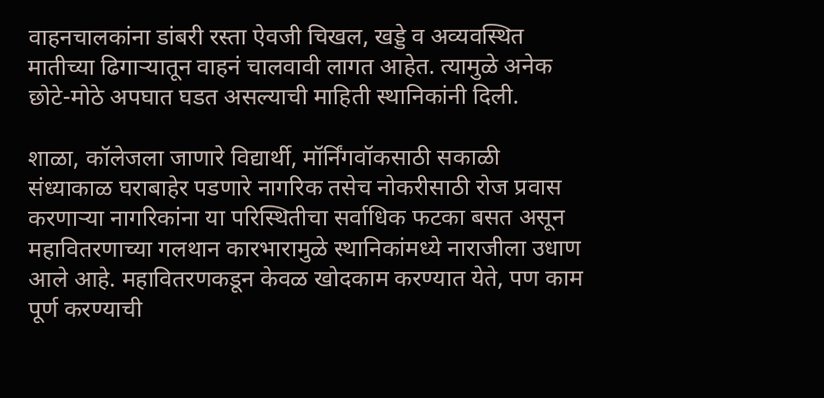वाहनचालकांना डांबरी रस्ता ऐवजी चिखल, खड्डे व अव्यवस्थित मातीच्या ढिगार्‍यातून वाहनं चालवावी लागत आहेत. त्यामुळे अनेक छोटे-मोठे अपघात घडत असल्याची माहिती स्थानिकांनी दिली.

शाळा, कॉलेजला जाणारे विद्यार्थी, मॉर्निंगवॉकसाठी सकाळी संध्याकाळ घराबाहेर पडणारे नागरिक तसेच नोकरीसाठी रोज प्रवास करणार्‍या नागरिकांना या परिस्थितीचा सर्वाधिक फटका बसत असून महावितरणाच्या गलथान कारभारामुळे स्थानिकांमध्ये नाराजीला उधाण आले आहे. महावितरणकडून केवळ खोदकाम करण्यात येते, पण काम पूर्ण करण्याची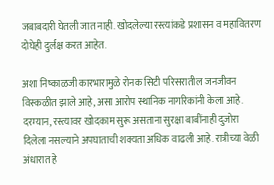जबाबदारी घेतली जात नाही. खोदलेल्या रस्त्यांकडे प्रशासन व महावितरण दोघेही दुर्लक्ष करत आहेत.

अशा निष्काळजी कारभारामुळे रोनक सिटी परिसरातील जनजीवन विस्कळीत झाले आहे, असा आरोप स्थानिक नागरिकांनी केला आहे. दरम्यान, रस्त्यावर खोदकाम सुरू असताना सुरक्षा बाबींनाही दुजोरा दिलेला नसल्याने अपघाताची शक्यता अधिक वाढली आहे. रात्रीच्या वेळी अंधारात हे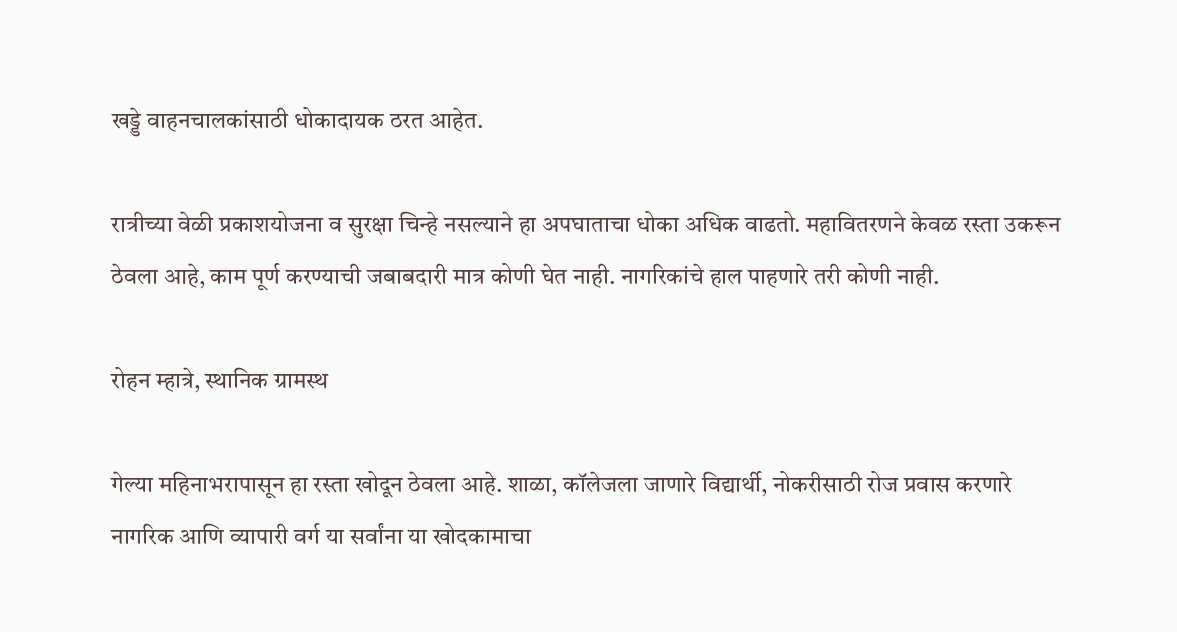खड्डे वाहनचालकांसाठी धोकादायक ठरत आहेत.

रात्रीच्या वेळी प्रकाशयोजना व सुरक्षा चिन्हे नसल्याने हा अपघाताचा धोका अधिक वाढतो. महावितरणने केवळ रस्ता उकरून ठेवला आहे, काम पूर्ण करण्याची जबाबदारी मात्र कोणी घेत नाही. नागरिकांचे हाल पाहणारे तरी कोणी नाही.

रोहन म्हात्रे, स्थानिक ग्रामस्थ

गेल्या महिनाभरापासून हा रस्ता खोदून ठेवला आहे. शाळा, कॉलेजला जाणारे विद्यार्थी, नोकरीसाठी रोज प्रवास करणारे नागरिक आणि व्यापारी वर्ग या सर्वांना या खोदकामाचा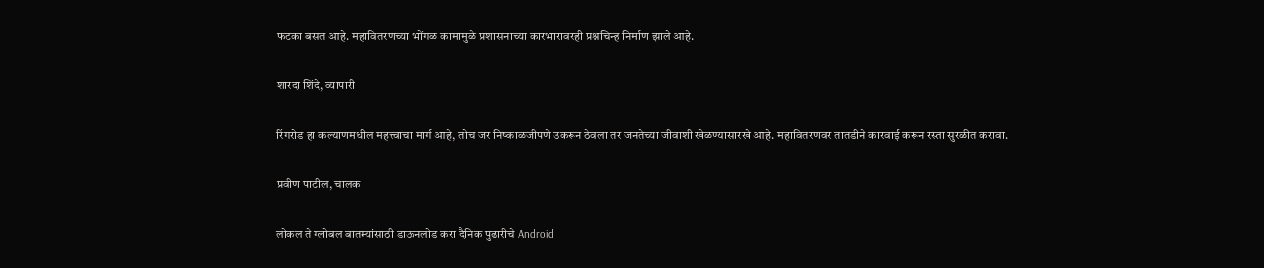फटका बसत आहे. महावितरणच्या भोंगळ कामामुळे प्रशासनाच्या कारभारावरही प्रश्नचिन्ह निर्माण झाले आहे.

शारदा शिंदे, व्यापारी

रिंगरोड हा कल्याणमधील महत्त्वाचा मार्ग आहे, तोच जर निष्काळजीपणे उकरून ठेवला तर जनतेच्या जीवाशी खेळण्यासारखे आहे. महावितरणवर तातडीने कारवाई करून रस्ता सुरळीत करावा.

प्रवीण पाटील, चालक

लोकल ते ग्लोबल बातम्यांसाठी डाऊनलोड करा दैनिक पुढारीचे Android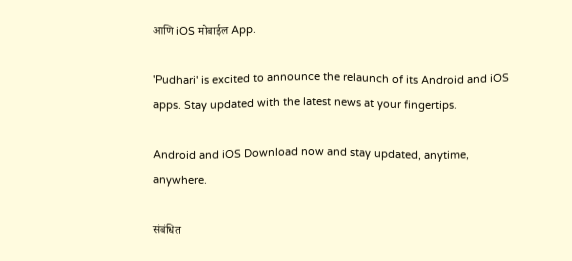आणि iOS मोबाईल App.

'Pudhari' is excited to announce the relaunch of its Android and iOS apps. Stay updated with the latest news at your fingertips.

Android and iOS Download now and stay updated, anytime, anywhere.

संबंधित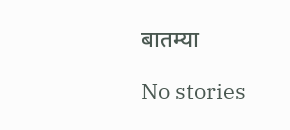बातम्या

No stories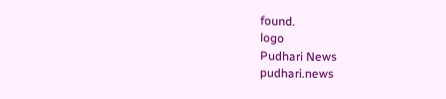found.
logo
Pudhari News
pudhari.news